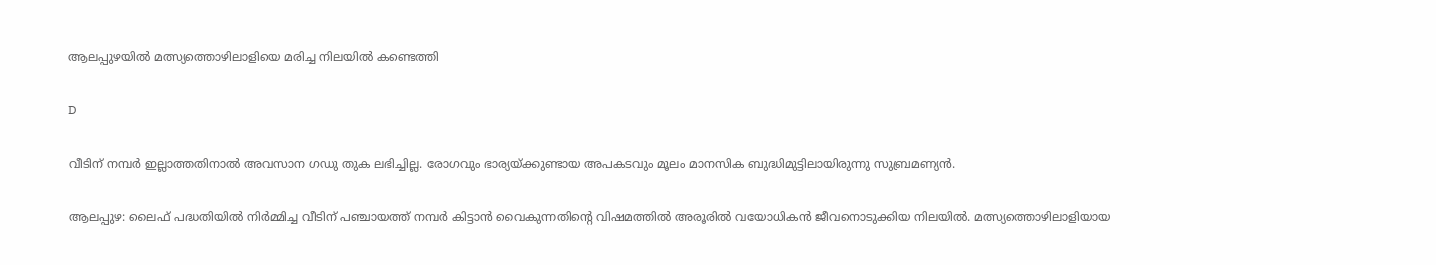ആലപ്പുഴയില്‍ മത്സ്യത്തൊഴിലാളിയെ മരിച്ച നിലയിൽ കണ്ടെത്തി

D

വീടിന് നമ്പര്‍ ഇല്ലാത്തതിനാല്‍ അവസാന ഗഡു തുക ലഭിച്ചില്ല. രോഗവും ഭാര്യയ്ക്കുണ്ടായ അപകടവും മൂലം മാനസിക ബുദ്ധിമുട്ടിലായിരുന്നു സുബ്രമണ്യന്‍.

ആലപ്പുഴ: ലൈഫ് പദ്ധതിയില്‍ നിര്‍മ്മിച്ച വീടിന് പഞ്ചായത്ത് നമ്പര്‍ കിട്ടാന്‍ വൈകുന്നതിന്റെ വിഷമത്തില്‍ അരൂരില്‍ വയോധികന്‍ ജീവനൊടുക്കിയ നിലയില്‍. മത്സ്യത്തൊഴിലാളിയായ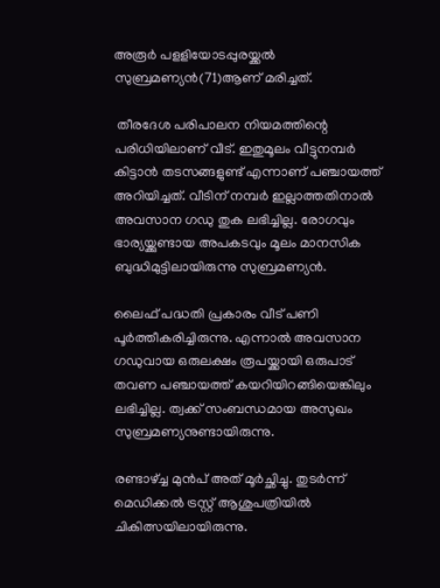അരൂര്‍ പളളിയോടപ്പുരയ്ക്കല്‍ സുബ്രമണ്യന്‍(71)ആണ് മരിച്ചത്.

 തീരദേശ പരിപാലന നിയമത്തിന്റെ പരിധിയിലാണ് വീട്. ഇതുമൂലം വീട്ടുനമ്പര്‍ കിട്ടാന്‍ തടസങ്ങളുണ്ട് എന്നാണ് പഞ്ചായത്ത് അറിയിച്ചത്. വീടിന് നമ്പര്‍ ഇല്ലാത്തതിനാല്‍ അവസാന ഗഡു തുക ലഭിച്ചില്ല. രോഗവും ഭാര്യയ്ക്കുണ്ടായ അപകടവും മൂലം മാനസിക ബുദ്ധിമുട്ടിലായിരുന്നു സുബ്രമണ്യന്‍.

ലൈഫ് പദ്ധതി പ്രകാരം വീട് പണി പൂര്‍ത്തീകരിച്ചിരുന്നു. എന്നാല്‍ അവസാന ഗഡുവായ ഒരുലക്ഷം രൂപയ്ക്കായി ഒരുപാട് തവണ പഞ്ചായത്ത് കയറിയിറങ്ങിയെങ്കിലും ലഭിച്ചില്ല. ത്വക്ക് സംബന്ധമായ അസുഖം സുബ്രമണ്യനുണ്ടായിരുന്നു.

രണ്ടാഴ്ച്ച മുന്‍പ് അത് മൂര്‍ച്ഛിച്ചു. തുടര്‍ന്ന് മെഡിക്കല്‍ ട്രസ്റ്റ് ആശുപത്രിയില്‍ ചികിത്സയിലായിരുന്നു.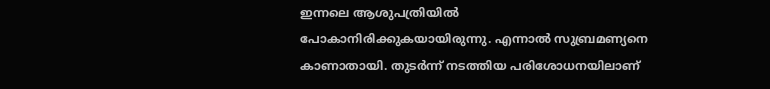ഇന്നലെ ആശുപത്രിയില്‍ പോകാനിരിക്കുകയായിരുന്നു. എന്നാല്‍ സുബ്രമണ്യനെ കാണാതായി. തുടര്‍ന്ന് നടത്തിയ പരിശോധനയിലാണ്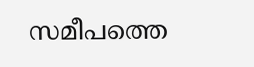സമീപത്തെ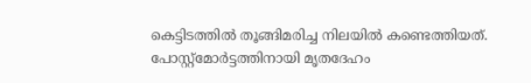കെട്ടിടത്തില്‍ തൂങ്ങിമരിച്ച നിലയില്‍ കണ്ടെത്തിയത്. പോസ്റ്റ്‌മോര്‍ട്ടത്തിനായി മൃതദേഹം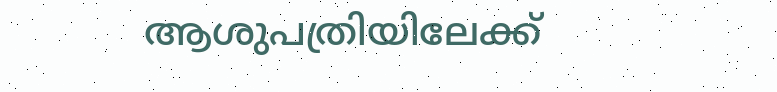ആശുപത്രിയിലേക്ക്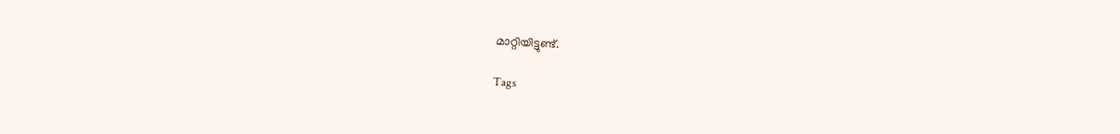മാറ്റിയിട്ടുണ്ട്.

Tags